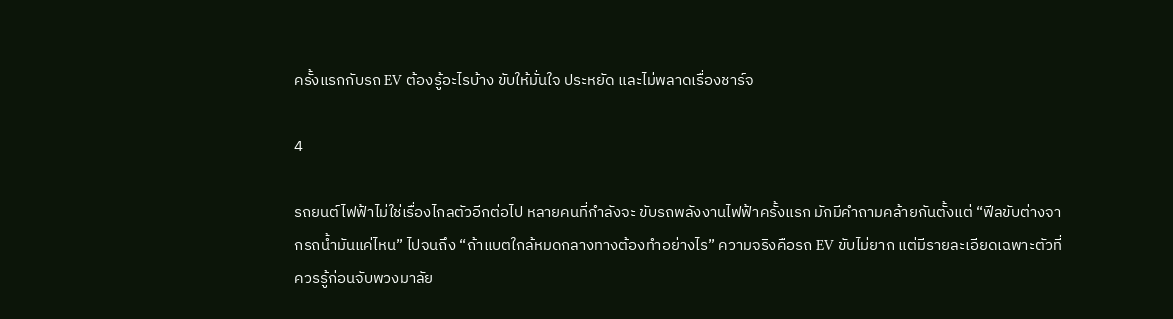ครั้งแรกกับรถ EV ต้องรู้อะไรบ้าง ขับให้มั่นใจ ประหยัด และไม่พลาดเรื่องชาร์จ

4

รถยนต์ไฟฟ้าไม่ใช่เรื่องไกลตัวอีกต่อไป หลายคนที่กำลังจะ ขับรถพลังงานไฟฟ้าครั้งแรก มักมีคำถามคล้ายกันตั้งแต่ “ฟีลขับต่างจากรถน้ำมันแค่ไหน” ไปจนถึง “ถ้าแบตใกล้หมดกลางทางต้องทำอย่างไร” ความจริงคือรถ EV ขับไม่ยาก แต่มีรายละเอียดเฉพาะตัวที่ควรรู้ก่อนจับพวงมาลัย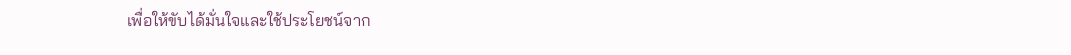เพื่อให้ขับได้มั่นใจและใช้ประโยชน์จาก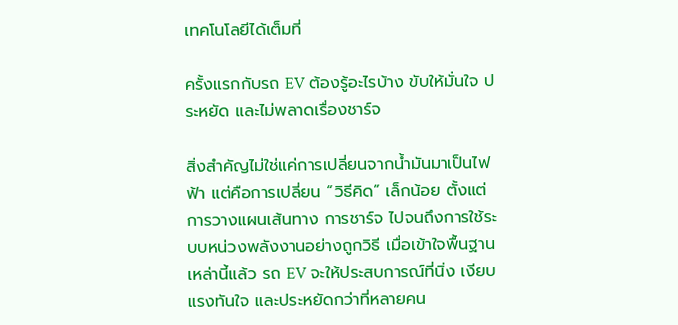เทคโนโลยีได้เต็มที่

ครั้งแรกกับรถ EV ต้องรู้อะไรบ้าง ขับให้มั่นใจ ประหยัด และไม่พลาดเรื่องชาร์จ

สิ่งสำคัญไม่ใช่แค่การเปลี่ยนจากน้ำมันมาเป็นไฟฟ้า แต่คือการเปลี่ยน “วิธีคิด” เล็กน้อย ตั้งแต่การวางแผนเส้นทาง การชาร์จ ไปจนถึงการใช้ระบบหน่วงพลังงานอย่างถูกวิธี เมื่อเข้าใจพื้นฐานเหล่านี้แล้ว รถ EV จะให้ประสบการณ์ที่นิ่ง เงียบ แรงทันใจ และประหยัดกว่าที่หลายคน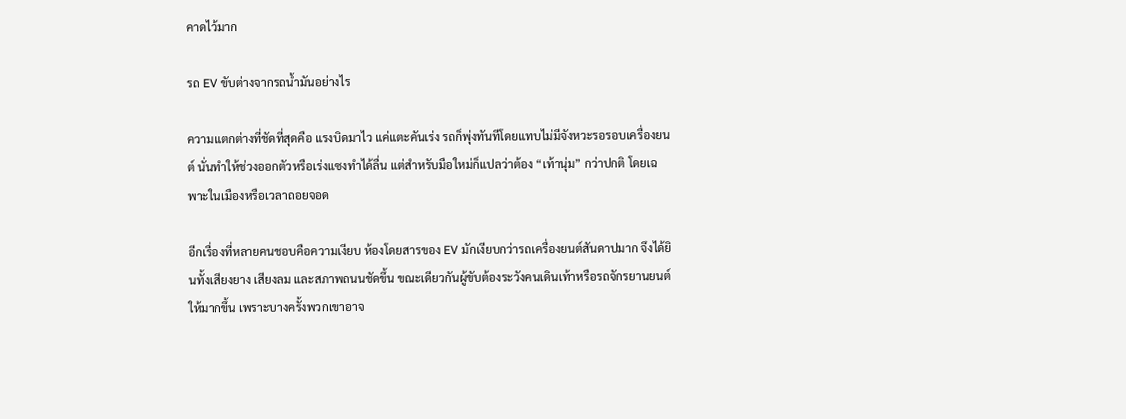คาดไว้มาก

รถ EV ขับต่างจากรถน้ำมันอย่างไร

ความแตกต่างที่ชัดที่สุดคือ แรงบิดมาไว แค่แตะคันเร่ง รถก็พุ่งทันทีโดยแทบไม่มีจังหวะรอรอบเครื่องยนต์ นั่นทำให้ช่วงออกตัวหรือเร่งแซงทำได้ลื่น แต่สำหรับมือใหม่ก็แปลว่าต้อง “เท้านุ่ม” กว่าปกติ โดยเฉพาะในเมืองหรือเวลาถอยจอด

อีกเรื่องที่หลายคนชอบคือความเงียบ ห้องโดยสารของ EV มักเงียบกว่ารถเครื่องยนต์สันดาปมาก จึงได้ยินทั้งเสียงยาง เสียงลม และสภาพถนนชัดขึ้น ขณะเดียวกันผู้ขับต้องระวังคนเดินเท้าหรือรถจักรยานยนต์ให้มากขึ้น เพราะบางครั้งพวกเขาอาจ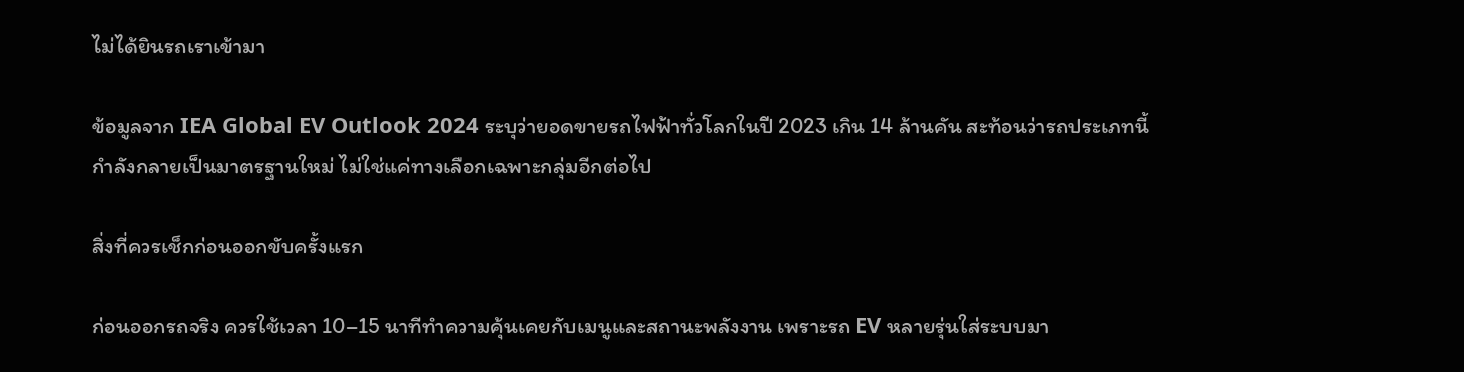ไม่ได้ยินรถเราเข้ามา

ข้อมูลจาก IEA Global EV Outlook 2024 ระบุว่ายอดขายรถไฟฟ้าทั่วโลกในปี 2023 เกิน 14 ล้านคัน สะท้อนว่ารถประเภทนี้กำลังกลายเป็นมาตรฐานใหม่ ไม่ใช่แค่ทางเลือกเฉพาะกลุ่มอีกต่อไป

สิ่งที่ควรเช็กก่อนออกขับครั้งแรก

ก่อนออกรถจริง ควรใช้เวลา 10–15 นาทีทำความคุ้นเคยกับเมนูและสถานะพลังงาน เพราะรถ EV หลายรุ่นใส่ระบบมา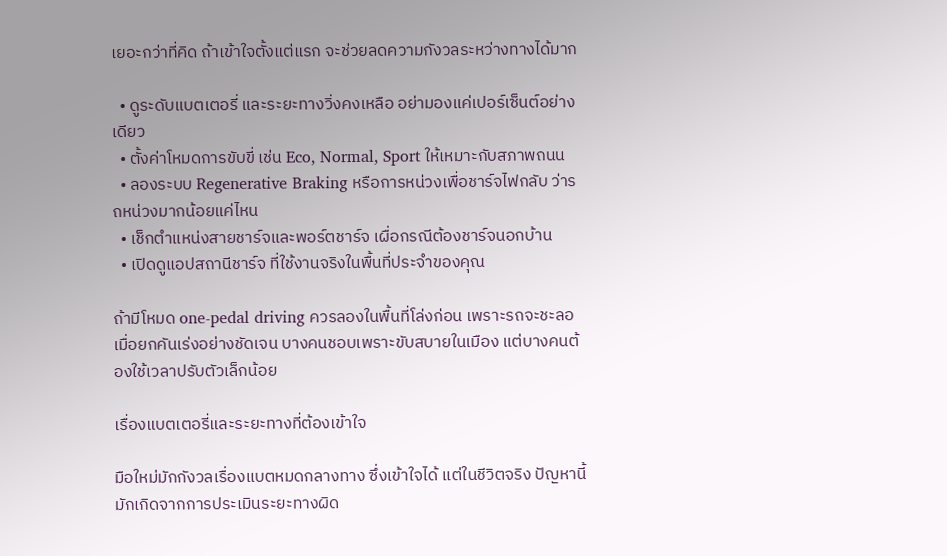เยอะกว่าที่คิด ถ้าเข้าใจตั้งแต่แรก จะช่วยลดความกังวลระหว่างทางได้มาก

  • ดูระดับแบตเตอรี่ และระยะทางวิ่งคงเหลือ อย่ามองแค่เปอร์เซ็นต์อย่างเดียว
  • ตั้งค่าโหมดการขับขี่ เช่น Eco, Normal, Sport ให้เหมาะกับสภาพถนน
  • ลองระบบ Regenerative Braking หรือการหน่วงเพื่อชาร์จไฟกลับ ว่ารถหน่วงมากน้อยแค่ไหน
  • เช็กตำแหน่งสายชาร์จและพอร์ตชาร์จ เผื่อกรณีต้องชาร์จนอกบ้าน
  • เปิดดูแอปสถานีชาร์จ ที่ใช้งานจริงในพื้นที่ประจำของคุณ

ถ้ามีโหมด one-pedal driving ควรลองในพื้นที่โล่งก่อน เพราะรถจะชะลอเมื่อยกคันเร่งอย่างชัดเจน บางคนชอบเพราะขับสบายในเมือง แต่บางคนต้องใช้เวลาปรับตัวเล็กน้อย

เรื่องแบตเตอรี่และระยะทางที่ต้องเข้าใจ

มือใหม่มักกังวลเรื่องแบตหมดกลางทาง ซึ่งเข้าใจได้ แต่ในชีวิตจริง ปัญหานี้มักเกิดจากการประเมินระยะทางผิด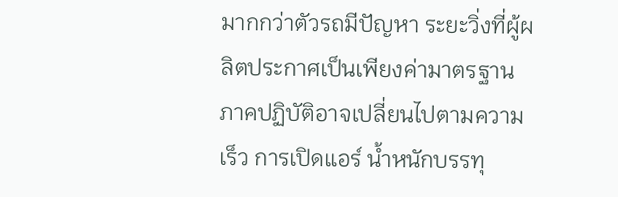มากกว่าตัวรถมีปัญหา ระยะวิ่งที่ผู้ผลิตประกาศเป็นเพียงค่ามาตรฐาน ภาคปฏิบัติอาจเปลี่ยนไปตามความเร็ว การเปิดแอร์ น้ำหนักบรรทุ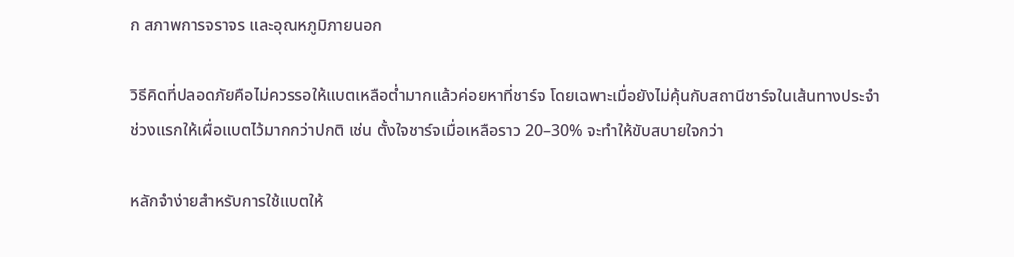ก สภาพการจราจร และอุณหภูมิภายนอก

วิธีคิดที่ปลอดภัยคือไม่ควรรอให้แบตเหลือต่ำมากแล้วค่อยหาที่ชาร์จ โดยเฉพาะเมื่อยังไม่คุ้นกับสถานีชาร์จในเส้นทางประจำ ช่วงแรกให้เผื่อแบตไว้มากกว่าปกติ เช่น ตั้งใจชาร์จเมื่อเหลือราว 20–30% จะทำให้ขับสบายใจกว่า

หลักจำง่ายสำหรับการใช้แบตให้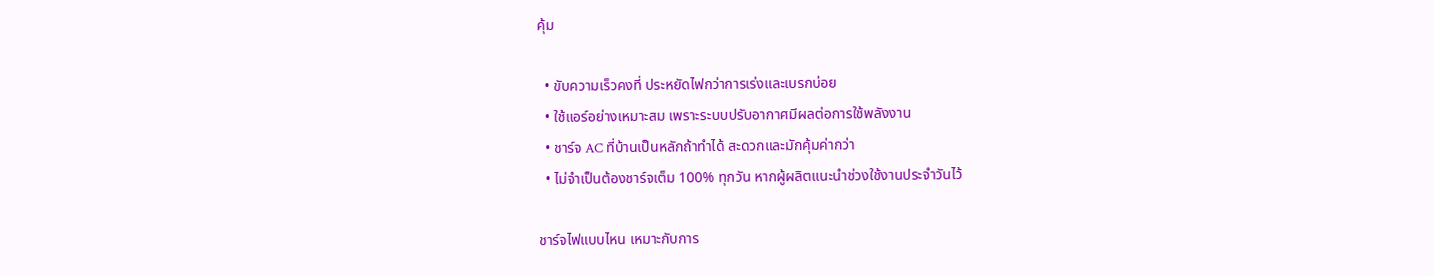คุ้ม

  • ขับความเร็วคงที่ ประหยัดไฟกว่าการเร่งและเบรกบ่อย
  • ใช้แอร์อย่างเหมาะสม เพราะระบบปรับอากาศมีผลต่อการใช้พลังงาน
  • ชาร์จ AC ที่บ้านเป็นหลักถ้าทำได้ สะดวกและมักคุ้มค่ากว่า
  • ไม่จำเป็นต้องชาร์จเต็ม 100% ทุกวัน หากผู้ผลิตแนะนำช่วงใช้งานประจำวันไว้

ชาร์จไฟแบบไหน เหมาะกับการ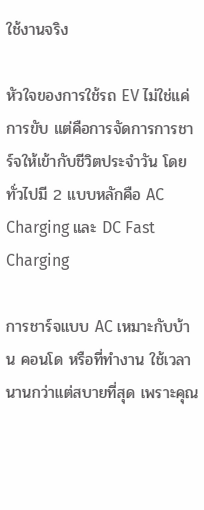ใช้งานจริง

หัวใจของการใช้รถ EV ไม่ใช่แค่การขับ แต่คือการจัดการการชาร์จให้เข้ากับชีวิตประจำวัน โดยทั่วไปมี 2 แบบหลักคือ AC Charging และ DC Fast Charging

การชาร์จแบบ AC เหมาะกับบ้าน คอนโด หรือที่ทำงาน ใช้เวลานานกว่าแต่สบายที่สุด เพราะคุณ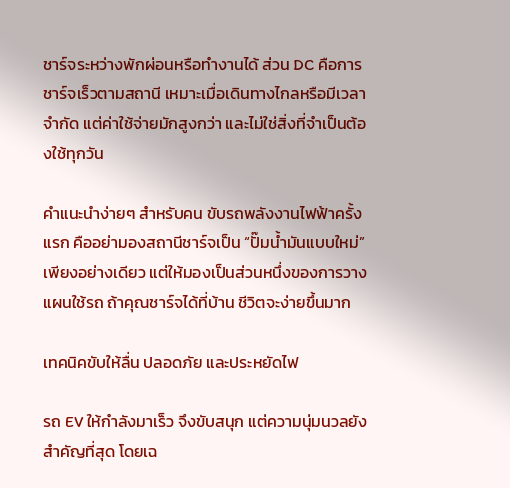ชาร์จระหว่างพักผ่อนหรือทำงานได้ ส่วน DC คือการชาร์จเร็วตามสถานี เหมาะเมื่อเดินทางไกลหรือมีเวลาจำกัด แต่ค่าใช้จ่ายมักสูงกว่า และไม่ใช่สิ่งที่จำเป็นต้องใช้ทุกวัน

คำแนะนำง่ายๆ สำหรับคน ขับรถพลังงานไฟฟ้าครั้งแรก คืออย่ามองสถานีชาร์จเป็น “ปั๊มน้ำมันแบบใหม่” เพียงอย่างเดียว แต่ให้มองเป็นส่วนหนึ่งของการวางแผนใช้รถ ถ้าคุณชาร์จได้ที่บ้าน ชีวิตจะง่ายขึ้นมาก

เทคนิคขับให้ลื่น ปลอดภัย และประหยัดไฟ

รถ EV ให้กำลังมาเร็ว จึงขับสนุก แต่ความนุ่มนวลยังสำคัญที่สุด โดยเฉ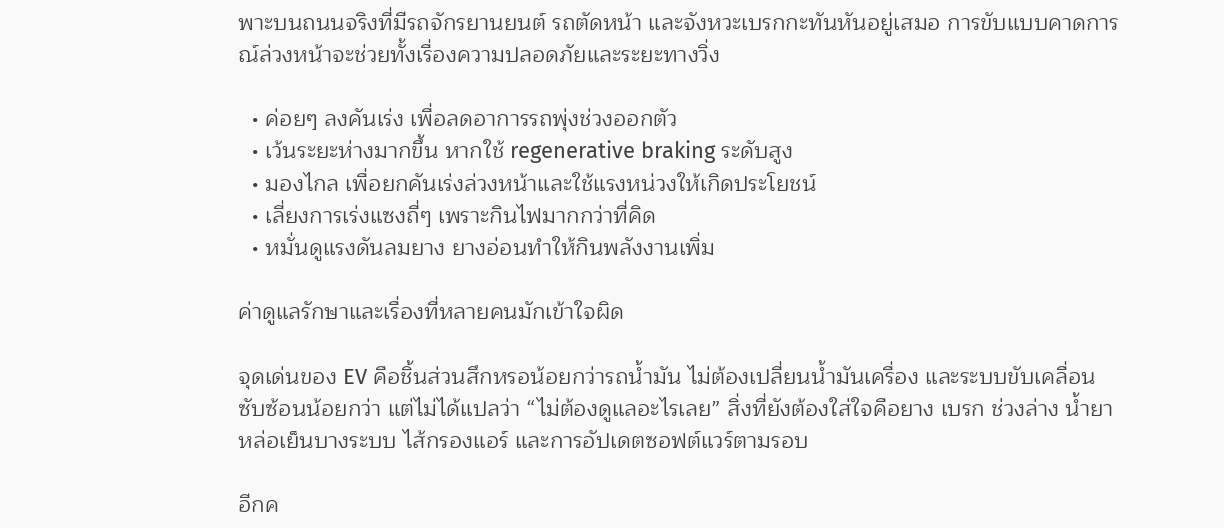พาะบนถนนจริงที่มีรถจักรยานยนต์ รถตัดหน้า และจังหวะเบรกกะทันหันอยู่เสมอ การขับแบบคาดการณ์ล่วงหน้าจะช่วยทั้งเรื่องความปลอดภัยและระยะทางวิ่ง

  • ค่อยๆ ลงคันเร่ง เพื่อลดอาการรถพุ่งช่วงออกตัว
  • เว้นระยะห่างมากขึ้น หากใช้ regenerative braking ระดับสูง
  • มองไกล เพื่อยกคันเร่งล่วงหน้าและใช้แรงหน่วงให้เกิดประโยชน์
  • เลี่ยงการเร่งแซงถี่ๆ เพราะกินไฟมากกว่าที่คิด
  • หมั่นดูแรงดันลมยาง ยางอ่อนทำให้กินพลังงานเพิ่ม

ค่าดูแลรักษาและเรื่องที่หลายคนมักเข้าใจผิด

จุดเด่นของ EV คือชิ้นส่วนสึกหรอน้อยกว่ารถน้ำมัน ไม่ต้องเปลี่ยนน้ำมันเครื่อง และระบบขับเคลื่อนซับซ้อนน้อยกว่า แต่ไม่ได้แปลว่า “ไม่ต้องดูแลอะไรเลย” สิ่งที่ยังต้องใส่ใจคือยาง เบรก ช่วงล่าง น้ำยาหล่อเย็นบางระบบ ไส้กรองแอร์ และการอัปเดตซอฟต์แวร์ตามรอบ

อีกค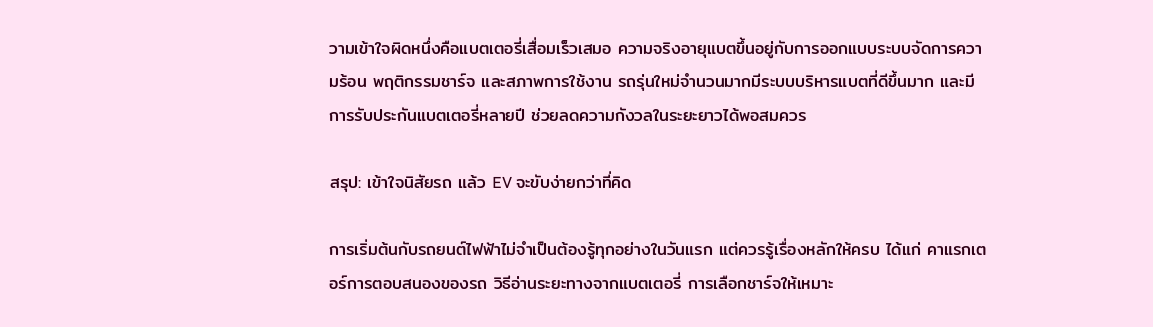วามเข้าใจผิดหนึ่งคือแบตเตอรี่เสื่อมเร็วเสมอ ความจริงอายุแบตขึ้นอยู่กับการออกแบบระบบจัดการความร้อน พฤติกรรมชาร์จ และสภาพการใช้งาน รถรุ่นใหม่จำนวนมากมีระบบบริหารแบตที่ดีขึ้นมาก และมีการรับประกันแบตเตอรี่หลายปี ช่วยลดความกังวลในระยะยาวได้พอสมควร

สรุป: เข้าใจนิสัยรถ แล้ว EV จะขับง่ายกว่าที่คิด

การเริ่มต้นกับรถยนต์ไฟฟ้าไม่จำเป็นต้องรู้ทุกอย่างในวันแรก แต่ควรรู้เรื่องหลักให้ครบ ได้แก่ คาแรกเตอร์การตอบสนองของรถ วิธีอ่านระยะทางจากแบตเตอรี่ การเลือกชาร์จให้เหมาะ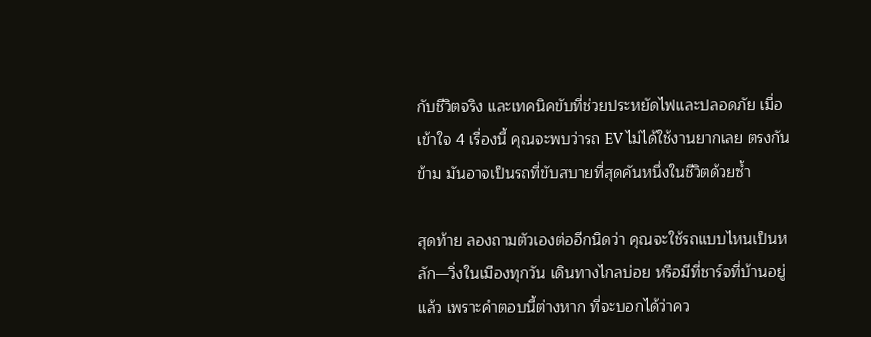กับชีวิตจริง และเทคนิคขับที่ช่วยประหยัดไฟและปลอดภัย เมื่อเข้าใจ 4 เรื่องนี้ คุณจะพบว่ารถ EV ไม่ได้ใช้งานยากเลย ตรงกันข้าม มันอาจเป็นรถที่ขับสบายที่สุดคันหนึ่งในชีวิตด้วยซ้ำ

สุดท้าย ลองถามตัวเองต่ออีกนิดว่า คุณจะใช้รถแบบไหนเป็นหลัก—วิ่งในเมืองทุกวัน เดินทางไกลบ่อย หรือมีที่ชาร์จที่บ้านอยู่แล้ว เพราะคำตอบนี้ต่างหาก ที่จะบอกได้ว่าคว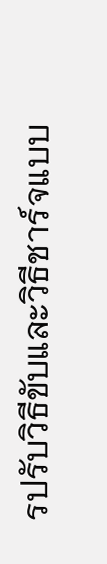รปรับวิธีขับและวิธีชาร์จแบบ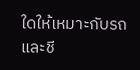ใดให้เหมาะกับรถและชี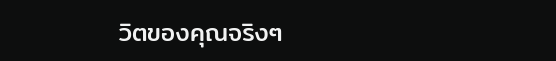วิตของคุณจริงๆ